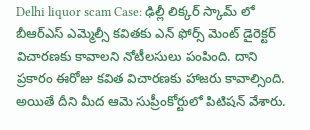Delhi liquor scam Case: ఢిల్లీ లిక్కర్ స్కామ్ లో బీఆర్ఎస్ ఎమ్మెల్సీ కవితకు ఎన్ ఫోర్స్ మెంట్ డైరెక్టర్ విచారణకు కావాలని నోటీలసులు పంపింది. దాని
ప్రకారం ఈరోజు కవిత విచారణకు హాజరు కావాల్సింది. అయితే దీని మీద ఆమె సుప్రీంకోర్టులో పిటిషన్ వేశారు.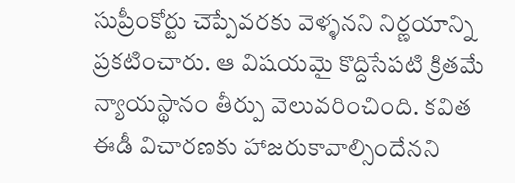సుప్రీంకోర్టు చెప్పేవరకు వెళ్ళనని నిర్ణయాన్ని ప్రకటించారు. ఆ విషయమై కొద్దిసేపటి క్రితమే న్యాయస్థానం తీర్పు వెలువరించింది. కవిత ఈడీ విచారణకు హాజరుకావాల్సిందేనని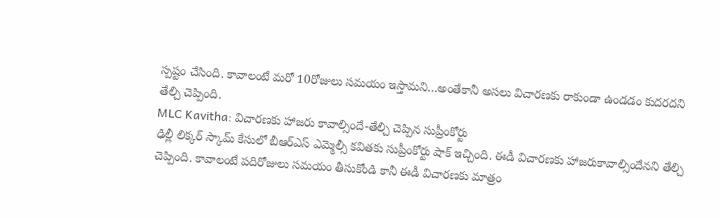స్పష్టం చేసింది. కావాలంటే మరో 10రోజులు సమయం ఇస్తామని…అంతేకానీ అసలు విచారణకు రాకుండా ఉండడం కుదరదని తేల్చి చెప్పింది.
MLC Kavitha: విచారణకు హాజరు కావాల్సిందే-తేల్చి చెప్పిన సుప్రీంకోర్టు
ఢిల్లీ లిక్కర్ స్కామ్ కేసులో బీఆర్ఎస్ ఎమ్మెల్సీ కవితకు సుప్రీంకోర్టు షాక్ ఇచ్చింది. ఈడీ విచారణకు హాజరుకావాల్సిందేనని తేల్చి చెప్పింది. కావాలంటే పదిరోజులు సమయం తీసుకోండి కానీ ఈడీ విచారణకు మాత్రం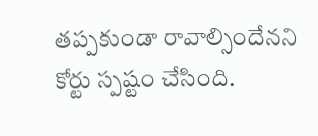తప్పకుండా రావాల్సిందేనని కోర్టు స్పష్టం చేసింది.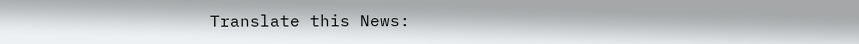Translate this News: